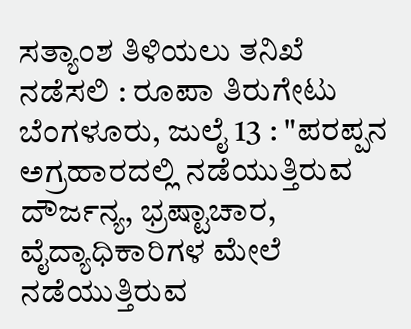ಸತ್ಯಾಂಶ ತಿಳಿಯಲು ತನಿಖೆ ನಡೆಸಲಿ : ರೂಪಾ ತಿರುಗೇಟು
ಬೆಂಗಳೂರು, ಜುಲೈ 13 : "ಪರಪ್ಪನ ಅಗ್ರಹಾರದಲ್ಲಿ ನಡೆಯುತ್ತಿರುವ ದೌರ್ಜನ್ಯ, ಭ್ರಷ್ಟಾಚಾರ, ವೈದ್ಯಾಧಿಕಾರಿಗಳ ಮೇಲೆ ನಡೆಯುತ್ತಿರುವ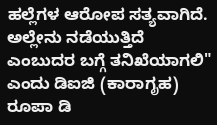ಹಲ್ಲೆಗಳ ಆರೋಪ ಸತ್ಯವಾಗಿದೆ. ಅಲ್ಲೇನು ನಡೆಯುತ್ತಿದೆ ಎಂಬುದರ ಬಗ್ಗೆ ತನಿಖೆಯಾಗಲಿ" ಎಂದು ಡಿಐಜಿ (ಕಾರಾಗೃಹ) ರೂಪಾ ಡಿ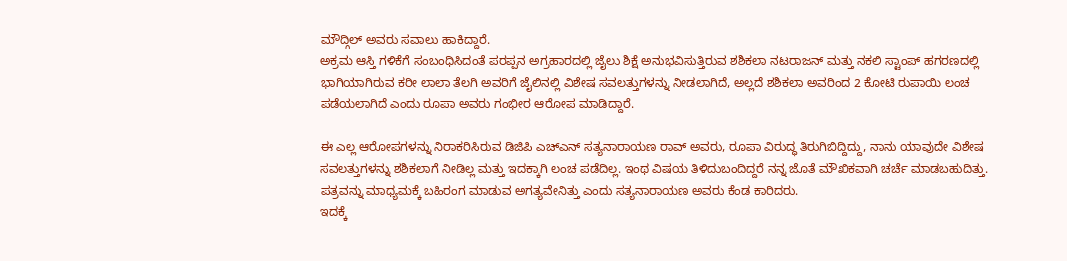ಮೌದ್ಗಿಲ್ ಅವರು ಸವಾಲು ಹಾಕಿದ್ದಾರೆ.
ಅಕ್ರಮ ಆಸ್ತಿ ಗಳಿಕೆಗೆ ಸಂಬಂಧಿಸಿದಂತೆ ಪರಪ್ಪನ ಅಗ್ರಹಾರದಲ್ಲಿ ಜೈಲು ಶಿಕ್ಷೆ ಅನುಭವಿಸುತ್ತಿರುವ ಶಶಿಕಲಾ ನಟರಾಜನ್ ಮತ್ತು ನಕಲಿ ಸ್ಟಾಂಪ್ ಹಗರಣದಲ್ಲಿ ಭಾಗಿಯಾಗಿರುವ ಕರೀ ಲಾಲಾ ತೆಲಗಿ ಅವರಿಗೆ ಜೈಲಿನಲ್ಲಿ ವಿಶೇಷ ಸವಲತ್ತುಗಳನ್ನು ನೀಡಲಾಗಿದೆ, ಅಲ್ಲದೆ ಶಶಿಕಲಾ ಅವರಿಂದ 2 ಕೋಟಿ ರುಪಾಯಿ ಲಂಚ ಪಡೆಯಲಾಗಿದೆ ಎಂದು ರೂಪಾ ಅವರು ಗಂಭೀರ ಆರೋಪ ಮಾಡಿದ್ದಾರೆ.

ಈ ಎಲ್ಲ ಆರೋಪಗಳನ್ನು ನಿರಾಕರಿಸಿರುವ ಡಿಜಿಪಿ ಎಚ್ಎನ್ ಸತ್ಯನಾರಾಯಣ ರಾವ್ ಅವರು, ರೂಪಾ ವಿರುದ್ಧ ತಿರುಗಿಬಿದ್ದಿದ್ದು, ನಾನು ಯಾವುದೇ ವಿಶೇಷ ಸವಲತ್ತುಗಳನ್ನು ಶಶಿಕಲಾಗೆ ನೀಡಿಲ್ಲ ಮತ್ತು ಇದಕ್ಕಾಗಿ ಲಂಚ ಪಡೆದಿಲ್ಲ. ಇಂಥ ವಿಷಯ ತಿಳಿದುಬಂದಿದ್ದರೆ ನನ್ನ ಜೊತೆ ಮೌಖಿಕವಾಗಿ ಚರ್ಚೆ ಮಾಡಬಹುದಿತ್ತು. ಪತ್ರವನ್ನು ಮಾಧ್ಯಮಕ್ಕೆ ಬಹಿರಂಗ ಮಾಡುವ ಅಗತ್ಯವೇನಿತ್ತು ಎಂದು ಸತ್ಯನಾರಾಯಣ ಅವರು ಕೆಂಡ ಕಾರಿದರು.
ಇದಕ್ಕೆ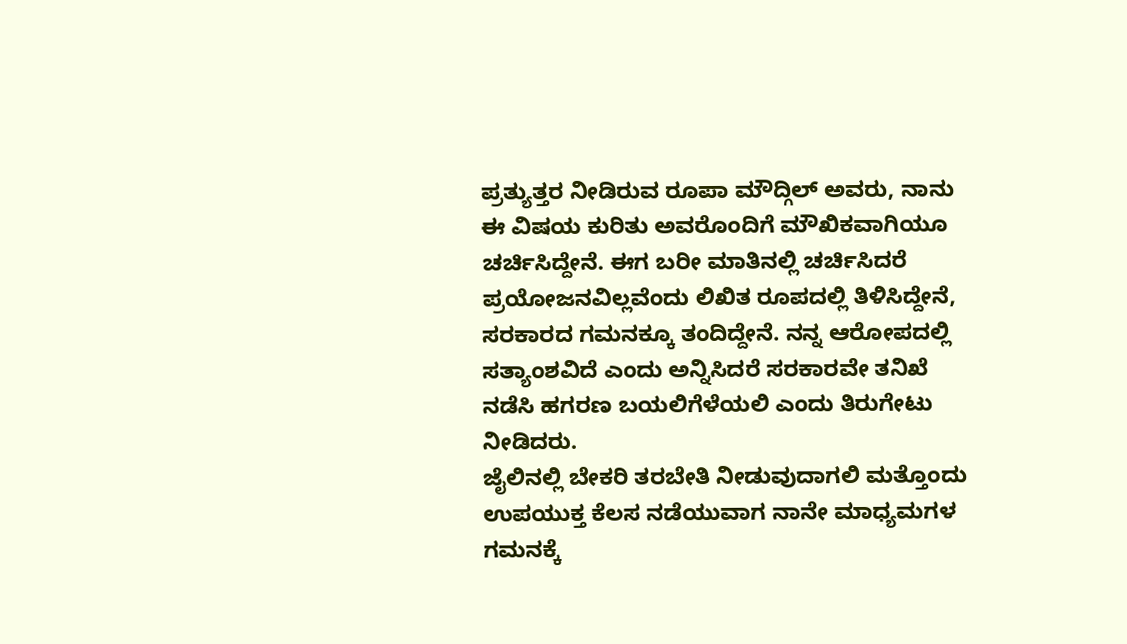ಪ್ರತ್ಯುತ್ತರ ನೀಡಿರುವ ರೂಪಾ ಮೌದ್ಗಿಲ್ ಅವರು, ನಾನು ಈ ವಿಷಯ ಕುರಿತು ಅವರೊಂದಿಗೆ ಮೌಖಿಕವಾಗಿಯೂ ಚರ್ಚಿಸಿದ್ದೇನೆ. ಈಗ ಬರೀ ಮಾತಿನಲ್ಲಿ ಚರ್ಚಿಸಿದರೆ ಪ್ರಯೋಜನವಿಲ್ಲವೆಂದು ಲಿಖಿತ ರೂಪದಲ್ಲಿ ತಿಳಿಸಿದ್ದೇನೆ, ಸರಕಾರದ ಗಮನಕ್ಕೂ ತಂದಿದ್ದೇನೆ. ನನ್ನ ಆರೋಪದಲ್ಲಿ ಸತ್ಯಾಂಶವಿದೆ ಎಂದು ಅನ್ನಿಸಿದರೆ ಸರಕಾರವೇ ತನಿಖೆ ನಡೆಸಿ ಹಗರಣ ಬಯಲಿಗೆಳೆಯಲಿ ಎಂದು ತಿರುಗೇಟು ನೀಡಿದರು.
ಜೈಲಿನಲ್ಲಿ ಬೇಕರಿ ತರಬೇತಿ ನೀಡುವುದಾಗಲಿ ಮತ್ತೊಂದು ಉಪಯುಕ್ತ ಕೆಲಸ ನಡೆಯುವಾಗ ನಾನೇ ಮಾಧ್ಯಮಗಳ ಗಮನಕ್ಕೆ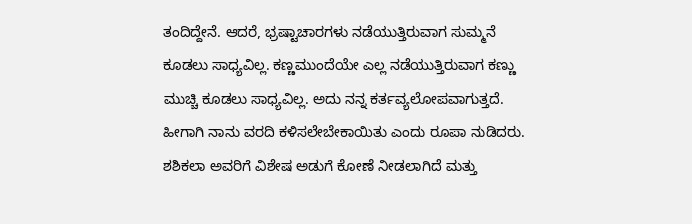ತಂದಿದ್ದೇನೆ. ಆದರೆ, ಭ್ರಷ್ಟಾಚಾರಗಳು ನಡೆಯುತ್ತಿರುವಾಗ ಸುಮ್ಮನೆ ಕೂಡಲು ಸಾಧ್ಯವಿಲ್ಲ. ಕಣ್ಣಮುಂದೆಯೇ ಎಲ್ಲ ನಡೆಯುತ್ತಿರುವಾಗ ಕಣ್ಣು ಮುಚ್ಚಿ ಕೂಡಲು ಸಾಧ್ಯವಿಲ್ಲ. ಅದು ನನ್ನ ಕರ್ತವ್ಯಲೋಪವಾಗುತ್ತದೆ. ಹೀಗಾಗಿ ನಾನು ವರದಿ ಕಳಿಸಲೇಬೇಕಾಯಿತು ಎಂದು ರೂಪಾ ನುಡಿದರು.
ಶಶಿಕಲಾ ಅವರಿಗೆ ವಿಶೇಷ ಅಡುಗೆ ಕೋಣೆ ನೀಡಲಾಗಿದೆ ಮತ್ತು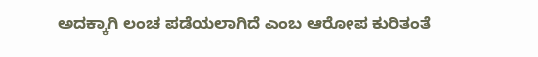ಅದಕ್ಕಾಗಿ ಲಂಚ ಪಡೆಯಲಾಗಿದೆ ಎಂಬ ಆರೋಪ ಕುರಿತಂತೆ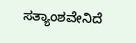ಸತ್ಯಾಂಶವೇನಿದೆ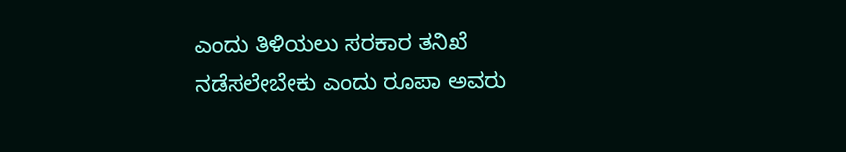ಎಂದು ತಿಳಿಯಲು ಸರಕಾರ ತನಿಖೆ ನಡೆಸಲೇಬೇಕು ಎಂದು ರೂಪಾ ಅವರು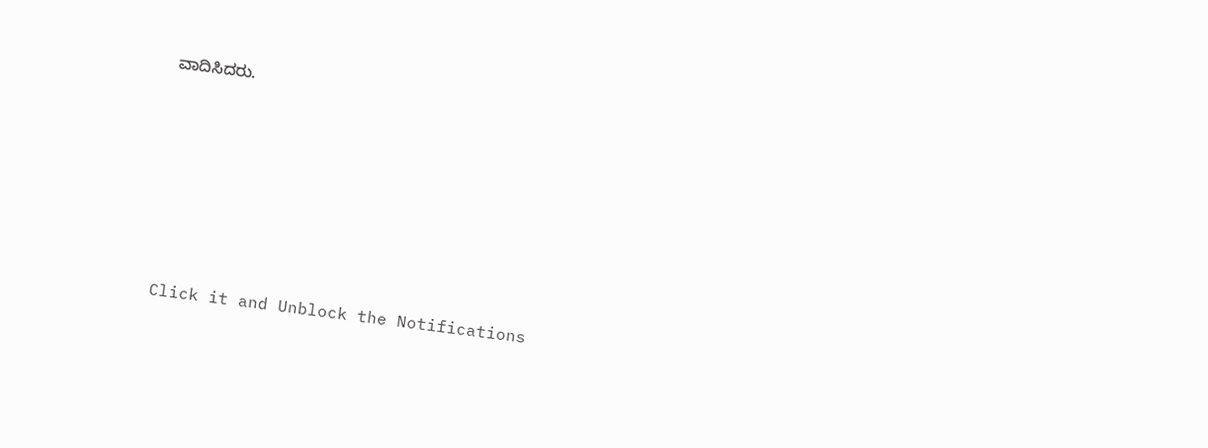ವಾದಿಸಿದರು.












Click it and Unblock the Notifications